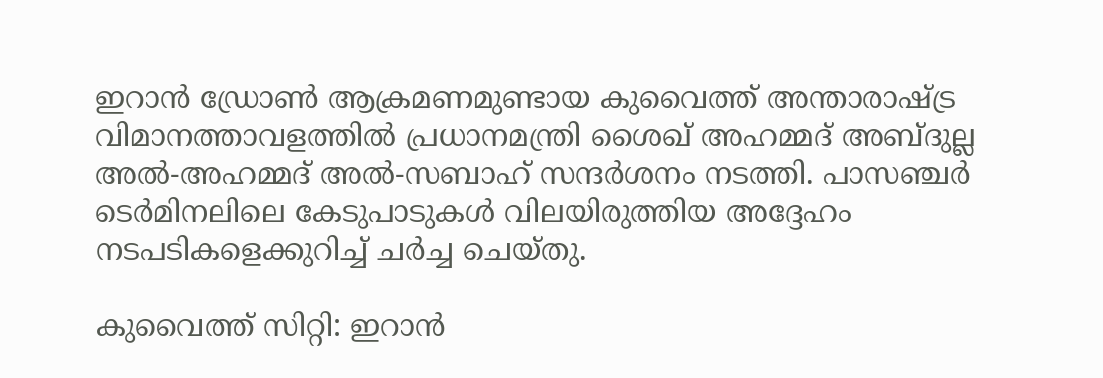ഇറാൻ ഡ്രോൺ ആക്രമണമുണ്ടായ കുവൈത്ത് അന്താരാഷ്ട്ര വിമാനത്താവളത്തിൽ പ്രധാനമന്ത്രി ശൈഖ് അഹമ്മദ് അബ്ദുല്ല അൽ-അഹമ്മദ് അൽ-സബാഹ് സന്ദർശനം നടത്തി. പാസഞ്ചർ ടെർമിനലിലെ കേടുപാടുകൾ വിലയിരുത്തിയ അദ്ദേഹം നടപടികളെക്കുറിച്ച് ചർച്ച ചെയ്തു.

കുവൈത്ത് സിറ്റി: ഇറാൻ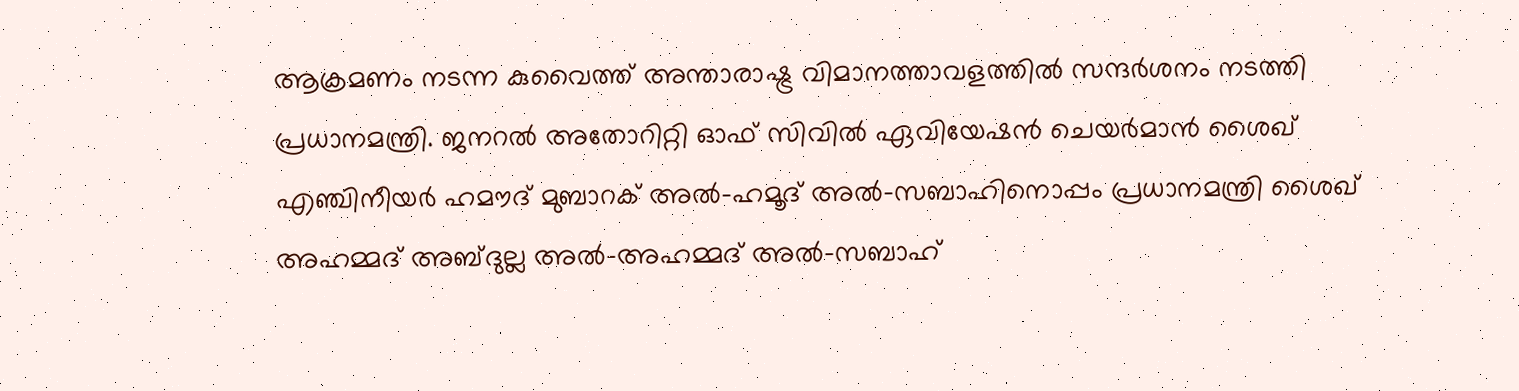ആക്രമണം നടന്ന കുവൈത്ത് അന്താരാഷ്ട്ര വിമാനത്താവളത്തില്‍ സന്ദര്‍ശനം നടത്തി പ്രധാനമന്ത്രി. ജനറൽ അതോറിറ്റി ഓഫ് സിവിൽ ഏവിയേഷൻ ചെയർമാൻ ശൈഖ് എഞ്ചിനീയർ ഹമൗദ് മുബാറക് അൽ-ഹമൂദ് അൽ-സബാഹിനൊപ്പം പ്രധാനമന്ത്രി ശൈഖ് അഹമ്മദ് അബ്ദുല്ല അൽ-അഹമ്മദ് അൽ-സബാഹ്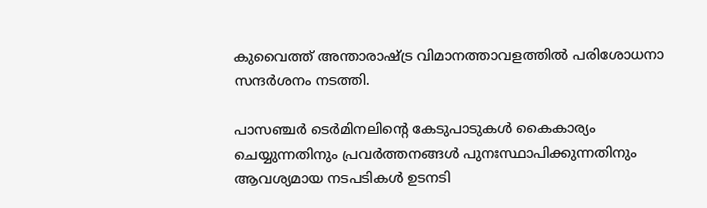കുവൈത്ത് അന്താരാഷ്ട്ര വിമാനത്താവളത്തിൽ പരിശോധനാ സന്ദർശനം നടത്തി.

പാസഞ്ചർ ടെർമിനലിന്റെ കേടുപാടുകൾ കൈകാര്യം ചെയ്യുന്നതിനും പ്രവർത്തനങ്ങൾ പുനഃസ്ഥാപിക്കുന്നതിനും ആവശ്യമായ നടപടികൾ ഉടനടി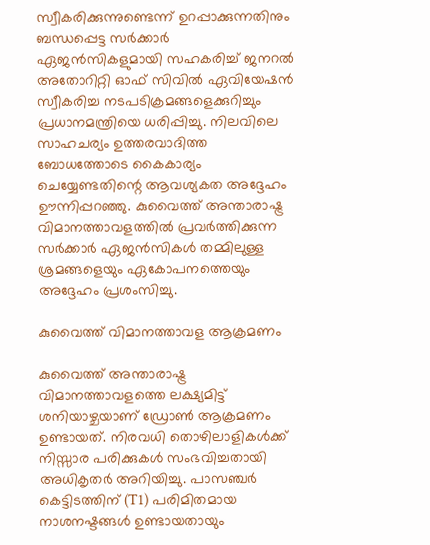സ്വീകരിക്കുന്നുണ്ടെന്ന് ഉറപ്പാക്കുന്നതിനും ബന്ധപ്പെട്ട സർക്കാർ ഏജൻസികളുമായി സഹകരിച്ച് ജനറൽ അതോറിറ്റി ഓഫ് സിവിൽ ഏവിയേഷൻ സ്വീകരിച്ച നടപടിക്രമങ്ങളെക്കുറിച്ചും പ്രധാനമന്ത്രിയെ ധരിപ്പിച്ചു. നിലവിലെ സാഹചര്യം ഉത്തരവാദിത്ത ബോധത്തോടെ കൈകാര്യം ചെയ്യേണ്ടതിന്റെ ആവശ്യകത അദ്ദേഹം ഊന്നിപ്പറഞ്ഞു. കുവൈത്ത് അന്താരാഷ്ട്ര വിമാനത്താവളത്തിൽ പ്രവർത്തിക്കുന്ന സർക്കാർ ഏജൻസികൾ തമ്മിലുള്ള ശ്രമങ്ങളെയും ഏകോപനത്തെയും അദ്ദേഹം പ്രശംസിച്ചു.

കുവൈത്ത് വിമാനത്താവള ആക്രമണം

കുവൈത്ത് അന്താരാഷ്ട്ര വിമാനത്താവളത്തെ ലക്ഷ്യമിട്ട് ശനിയാഴ്ചയാണ് ഡ്രോൺ ആക്രമണം ഉണ്ടായത്. നിരവധി തൊഴിലാളികൾക്ക് നിസ്സാര പരിക്കുകൾ സംഭവിച്ചതായി അധികൃതർ അറിയിച്ചു. പാസഞ്ചർ കെട്ടിടത്തിന് (T1) പരിമിതമായ നാശനഷ്ടങ്ങൾ ഉണ്ടായതായും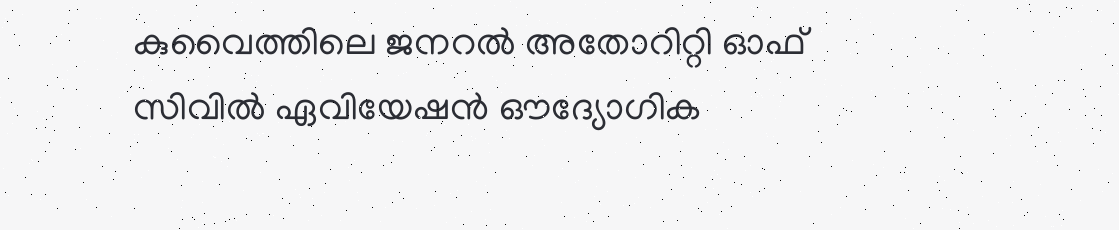കുവൈത്തിലെ ജനറൽ അതോറിറ്റി ഓഫ് സിവിൽ ഏവിയേഷൻ ഔദ്യോഗിക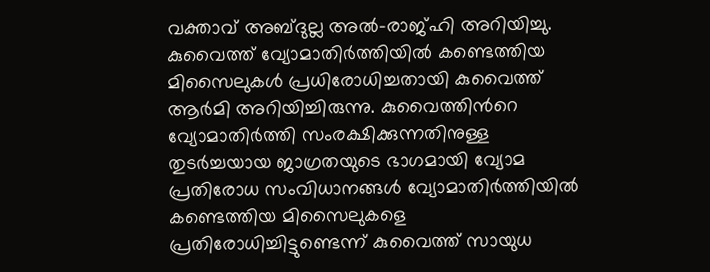വക്താവ് അബ്ദുല്ല അൽ-രാജ്ഹി അറിയിച്ചു. കുവൈത്ത് വ്യോമാതിർത്തിയിൽ കണ്ടെത്തിയ മിസൈലുകൾ പ്രധിരോധിച്ചതായി കുവൈത്ത് ആർമി അറിയിച്ചിരുന്നു. കുവൈത്തിന്‍റെ വ്യോമാതിർത്തി സംരക്ഷിക്കുന്നതിനുള്ള തുടർച്ചയായ ജാഗ്രതയുടെ ഭാഗമായി വ്യോമ പ്രതിരോധ സംവിധാനങ്ങൾ വ്യോമാതിർത്തിയിൽ കണ്ടെത്തിയ മിസൈലുകളെ പ്രതിരോധിച്ചിട്ടുണ്ടെന്ന് കുവൈത്ത് സായുധ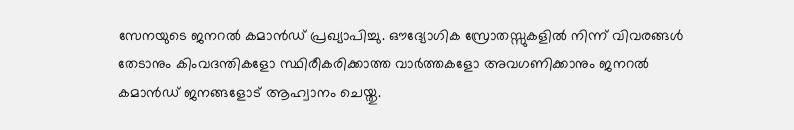സേനയുടെ ജനറൽ കമാൻഡ് പ്രഖ്യാപിച്ചു. ഔദ്യോഗിക സ്രോതസ്സുകളിൽ നിന്ന് വിവരങ്ങൾ തേടാനും കിംവദന്തികളോ സ്ഥിരീകരിക്കാത്ത വാർത്തകളോ അവഗണിക്കാനും ജനറൽ കമാൻഡ് ജനങ്ങളോട് ആഹ്വാനം ചെയ്തു.